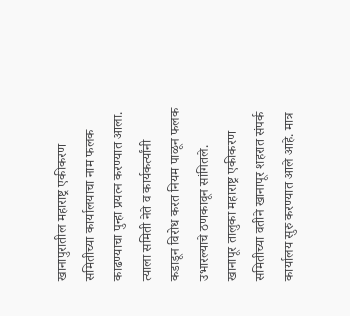खानापुरातील महाराष्ट्र एकीकरण समितीच्या कार्यालयाचा नाम फलक काढण्याचा पुन्हा प्रयत्न करण्यात आला. त्याला समिती नेते व कार्यकर्त्यांनी कडाडून विरोध करत नियम पाळून फलक उभारल्याचे ठणकावून सांगितले.
खानापूर तालुका महाराष्ट्र एकीकरण समितीच्या वतीने खानापूर शहरात संपर्क कार्यालय सुरु करण्यात आले आहे. मात्र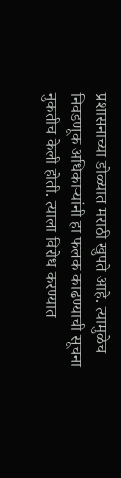प्रशासनाच्या डोळ्यात मराठी खुपते आहे. त्यामुळेच निवडणूक अधिकाऱ्यांनी हा फलक काढण्याची सूचना नुकतीच केली होती. त्याला विरोध करण्यात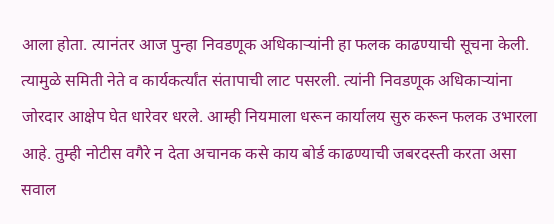आला होता. त्यानंतर आज पुन्हा निवडणूक अधिकाऱ्यांनी हा फलक काढण्याची सूचना केली.
त्यामुळे समिती नेते व कार्यकर्त्यांत संतापाची लाट पसरली. त्यांनी निवडणूक अधिकाऱ्यांना जोरदार आक्षेप घेत धारेवर धरले. आम्ही नियमाला धरून कार्यालय सुरु करून फलक उभारला आहे. तुम्ही नोटीस वगैरे न देता अचानक कसे काय बोर्ड काढण्याची जबरदस्ती करता असा सवाल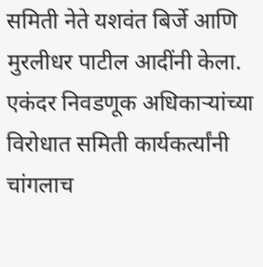समिती नेते यशवंत बिर्जे आणि मुरलीधर पाटील आदींनी केला.
एकंदर निवडणूक अधिकाऱ्यांच्या विरोधात समिती कार्यकर्त्यांनी चांगलाच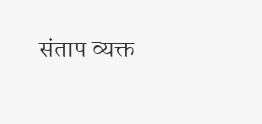संताप व्यक्त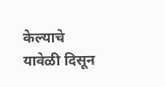केल्याचे यावेळी दिसून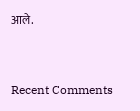आले.


Recent Comments